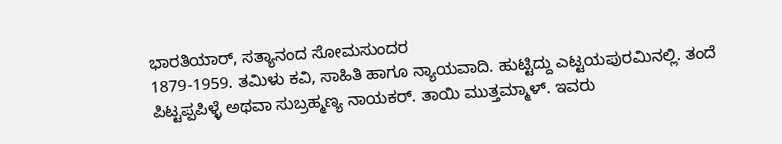ಭಾರತಿಯಾರ್, ಸತ್ಯಾನಂದ ಸೋಮಸುಂದರ
1879-1959. ತಮಿಳು ಕವಿ, ಸಾಹಿತಿ ಹಾಗೂ ನ್ಯಾಯವಾದಿ. ಹುಟ್ಟಿದ್ದು ಎಟ್ಟಯಪುರಮಿನಲ್ಲಿ. ತಂದೆ ಪಿಟ್ಟಪ್ಪಪಿಳ್ಳೆ ಅಥವಾ ಸುಬ್ರಹ್ಮಣ್ಯ ನಾಯಕರ್. ತಾಯಿ ಮುತ್ತಮ್ಮಾಳ್. ಇವರು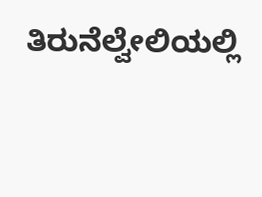ತಿರುನೆಲ್ವೇಲಿಯಲ್ಲಿ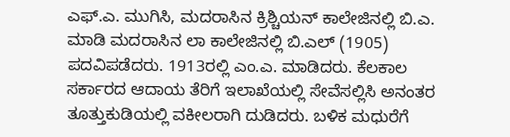ಎಫ್.ಎ. ಮುಗಿಸಿ, ಮದರಾಸಿನ ಕ್ರಿಶ್ಚಿಯನ್ ಕಾಲೇಜಿನಲ್ಲಿ ಬಿ.ಎ. ಮಾಡಿ ಮದರಾಸಿನ ಲಾ ಕಾಲೇಜಿನಲ್ಲಿ ಬಿ.ಎಲ್ (1905) ಪದವಿಪಡೆದರು. 1913ರಲ್ಲಿ ಎಂ.ಎ. ಮಾಡಿದರು. ಕೆಲಕಾಲ ಸರ್ಕಾರದ ಆದಾಯ ತೆರಿಗೆ ಇಲಾಖೆಯಲ್ಲಿ ಸೇವೆಸಲ್ಲಿಸಿ ಅನಂತರ ತೂತ್ತುಕುಡಿಯಲ್ಲಿ ವಕೀಲರಾಗಿ ದುಡಿದರು. ಬಳಿಕ ಮಧುರೆಗೆ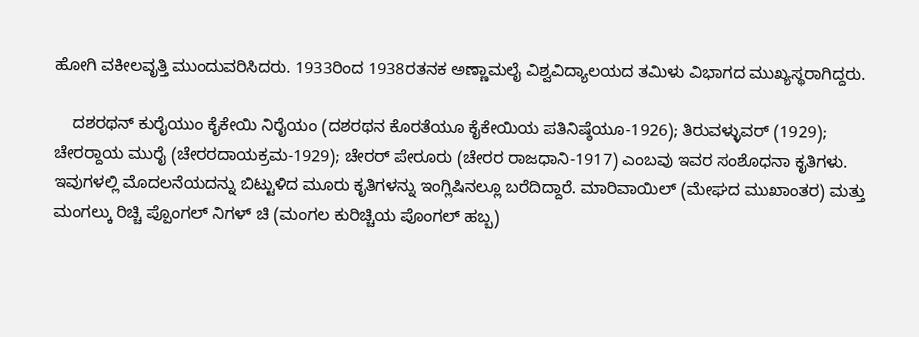ಹೋಗಿ ವಕೀಲವೃತ್ತಿ ಮುಂದುವರಿಸಿದರು. 1933ರಿಂದ 1938ರತನಕ ಅಣ್ಣಾಮಲೈ ವಿಶ್ವವಿದ್ಯಾಲಯದ ತಮಿಳು ವಿಭಾಗದ ಮುಖ್ಯಸ್ಥರಾಗಿದ್ದರು.

    ದಶರಥನ್ ಕುರೈಯುಂ ಕೈಕೇಯಿ ನಿರೈಯಂ (ದಶರಥನ ಕೊರತೆಯೂ ಕೈಕೇಯಿಯ ಪತಿನಿಷ್ಠೆಯೂ-1926); ತಿರುವಳ್ಳುವರ್ (1929); ಚೇರರ್‍ದಾಯ ಮುರೈ (ಚೇರರದಾಯಕ್ರಮ-1929); ಚೇರರ್ ಪೇರೂರು (ಚೇರರ ರಾಜಧಾನಿ-1917) ಎಂಬವು ಇವರ ಸಂಶೊಧನಾ ಕೃತಿಗಳು. ಇವುಗಳಲ್ಲಿ ಮೊದಲನೆಯದನ್ನು ಬಿಟ್ಟುಳಿದ ಮೂರು ಕೃತಿಗಳನ್ನು ಇಂಗ್ಲಿಷಿನಲ್ಲೂ ಬರೆದಿದ್ದಾರೆ. ಮಾರಿವಾಯಿಲ್ (ಮೇಘದ ಮುಖಾಂತರ) ಮತ್ತು ಮಂಗಲ್ಕು ರಿಚ್ಚಿ ಪ್ಪೊಂಗಲ್ ನಿಗಳ್ ಚಿ (ಮಂಗಲ ಕುರಿಚ್ಚಿಯ ಪೊಂಗಲ್ ಹಬ್ಬ)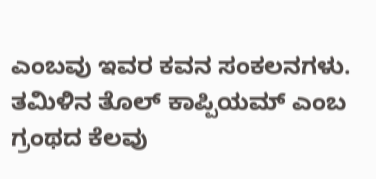ಎಂಬವು ಇವರ ಕವನ ಸಂಕಲನಗಳು. ತಮಿಳಿನ ತೊಲ್ ಕಾಪ್ಪಿಯಮ್ ಎಂಬ ಗ್ರಂಥದ ಕೆಲವು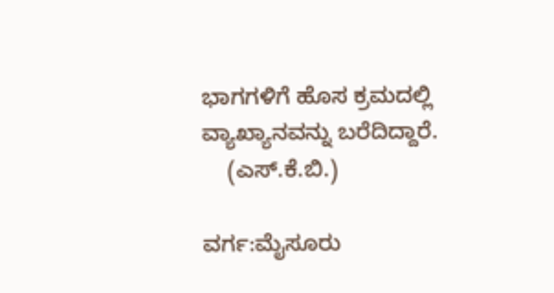ಭಾಗಗಳಿಗೆ ಹೊಸ ಕ್ರಮದಲ್ಲಿ ವ್ಯಾಖ್ಯಾನವನ್ನು ಬರೆದಿದ್ದಾರೆ.
    (ಎಸ್.ಕೆ.ಬಿ.)

ವರ್ಗ:ಮೈಸೂರು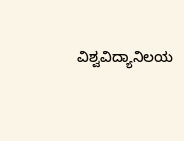ವಿಶ್ವವಿದ್ಯಾನಿಲಯ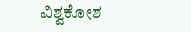ವಿಶ್ವಕೋಶ